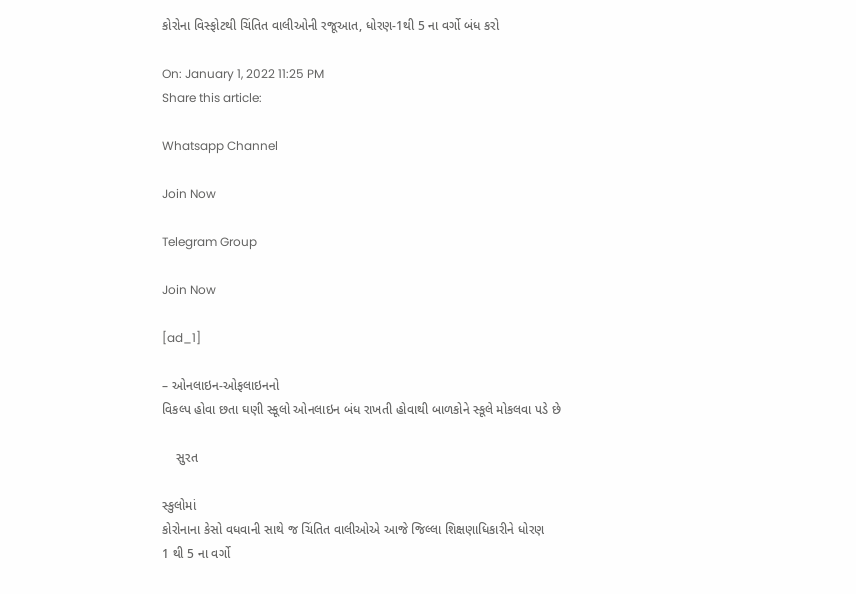કોરોના વિસ્ફોટથી ચિંતિત વાલીઓની રજૂઆત, ધોરણ-1થી 5 ના વર્ગો બંધ કરો

On: January 1, 2022 11:25 PM
Share this article:

Whatsapp Channel

Join Now

Telegram Group

Join Now

[ad_1]

– ઓનલાઇન-ઓફલાઇનનો
વિકલ્પ હોવા છતા ઘણી સ્કૂલો ઓનલાઇન બંધ રાખતી હોવાથી બાળકોને સ્કૂલે મોકલવા પડે છે

    સુરત

સ્કુલોમાં
કોરોનાના કેસો વધવાની સાથે જ ચિંતિત વાલીઓએ આજે જિલ્લા શિક્ષણાધિકારીને ધોરણ
1 થી 5 ના વર્ગો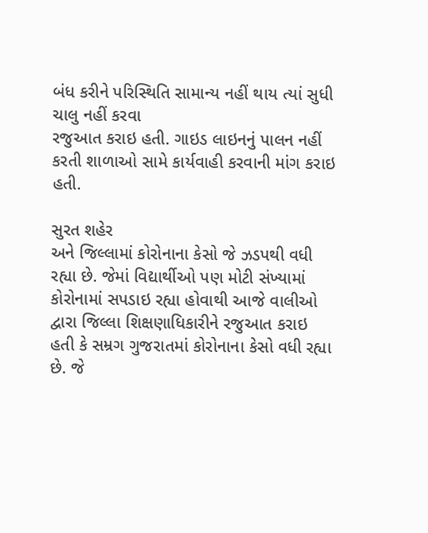બંધ કરીને પરિસ્થિતિ સામાન્ય નહીં થાય ત્યાં સુધી ચાલુ નહીં કરવા
રજુઆત કરાઇ હતી. ગાઇડ લાઇનનું પાલન નહીં કરતી શાળાઓ સામે કાર્યવાહી કરવાની માંગ કરાઇ
હતી.

સુરત શહેર
અને જિલ્લામાં કોરોનાના કેસો જે ઝડપથી વધી રહ્યા છે. જેમાં વિદ્યાર્થીઓ પણ મોટી સંખ્યામાં
કોરોનામાં સપડાઇ રહ્યા હોવાથી આજે વાલીઓ દ્વારા જિલ્લા શિક્ષણાધિકારીને રજુઆત કરાઇ
હતી કે સમ્રગ ગુજરાતમાં કોરોનાના કેસો વધી રહ્યા છે. જે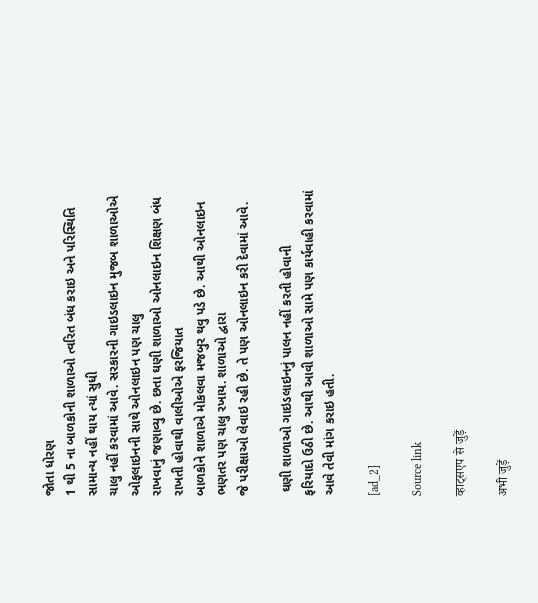જોતા ધોરણ
1 થી 5 ના બાળકોની શાળાઓ ત્વરિત બંધ કરાઇ અને પરિસ્થિતિ સામાન્ય નહીં થાય ત્યાં સુધી
ચાલુ નહીં કરવામાં આવે. સરકારની ગાઇડલાઇન મુજબ શાળાઓએ ઓફલાઇનની સાથે ઓનલાઇન પણ ચાલુ
રાખવાનું જણાવ્યુ છે. છતા ઘણી શાળાઓ ઓનલાઇન શિક્ષણ બંધ રાખતી હોવાથી વાલીઓએ ફરજિયાત
બાળકોને શાળાએ મોકલવા મજબુર થવુ પડે છે. આથી ઓનલાઇન ભણતર પણ ચાલુ રખાય. શાળાઓ દ્વારા
જે પરીક્ષાઓ લેવાઇ રહી છે. તે પણ ઓનલાઇન કરી દેવામાં આવે.

 ઘણી શાળાઓ ગાઇડલાઇનનું પાલન નહીં કરતી હોવાની
ફરિયાદો ઉઠી છે. આથી આવી શાળાઓ સામે પણ કાર્યવાહી કરવામાં આવે તેવી માંગ કરાઇ હતી.

[ad_2]

Source link

व्हाट्सएप से जुड़ें

अभी जुड़ें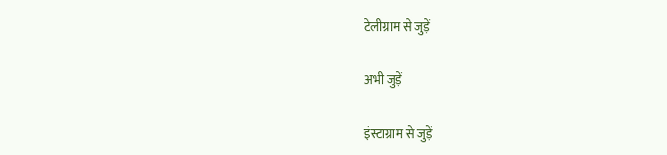टेलीग्राम से जुड़ें

अभी जुड़ें

इंस्टाग्राम से जुड़ें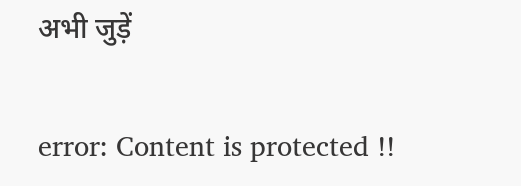अभी जुड़ें

error: Content is protected !!